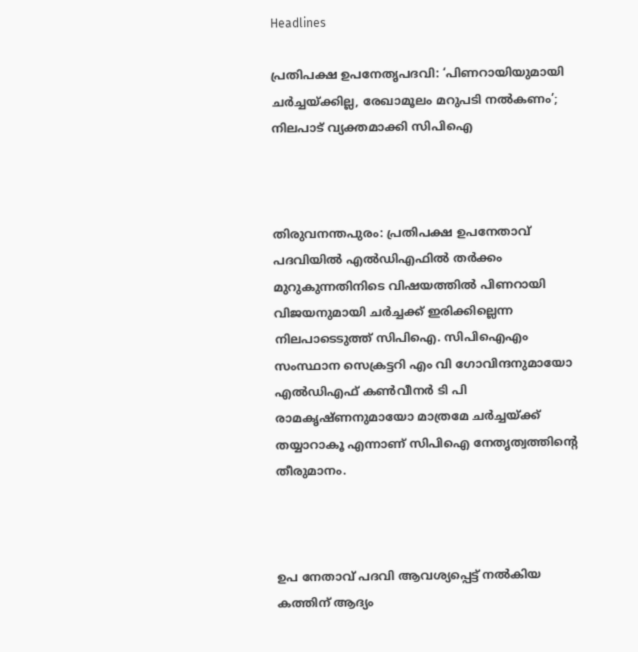Headlines

പ്രതിപക്ഷ ഉപനേതൃപദവി: ‘പിണറായിയുമായി ചര്‍ച്ചയ്ക്കില്ല, രേഖാമൂലം മറുപടി നല്‍കണം’; നിലപാട് വ്യക്തമാക്കി സിപിഐ



തിരുവനന്തപുരം: പ്രതിപക്ഷ ഉപനേതാവ് പദവിയില്‍ എല്‍ഡിഎഫില്‍ തര്‍ക്കം മുറുകുന്നതിനിടെ വിഷയത്തില്‍ പിണറായി വിജയനുമായി ചര്‍ച്ചക്ക് ഇരിക്കില്ലെന്ന നിലപാടെടുത്ത് സിപിഐ. സിപിഐഎം സംസ്ഥാന സെക്രട്ടറി എം വി ഗോവിന്ദനുമായോ എല്‍ഡിഎഫ് കണ്‍വീനര്‍ ടി പി രാമകൃഷ്ണനുമായോ മാത്രമേ ചര്‍ച്ചയ്ക്ക് തയ്യാറാകൂ എന്നാണ് സിപിഐ നേതൃത്വത്തിന്റെ തീരുമാനം.



ഉപ നേതാവ് പദവി ആവശ്യപ്പെട്ട് നല്‍കിയ കത്തിന് ആദ്യം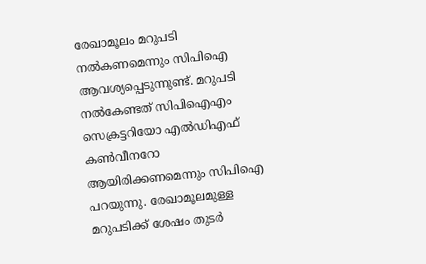രേഖാമൂലം മറുപടി നല്‍കണമെന്നും സിപിഐ ആവശ്യപ്പെടുന്നുണ്ട്. മറുപടി നല്‍കേണ്ടത് സിപിഐഎം സെക്രട്ടറിയോ എല്‍ഡിഎഫ് കണ്‍വീനറോ ആയിരിക്കണമെന്നും സിപിഐ പറയുന്നു. രേഖാമൂലമുള്ള മറുപടിക്ക് ശേഷം തുടര്‍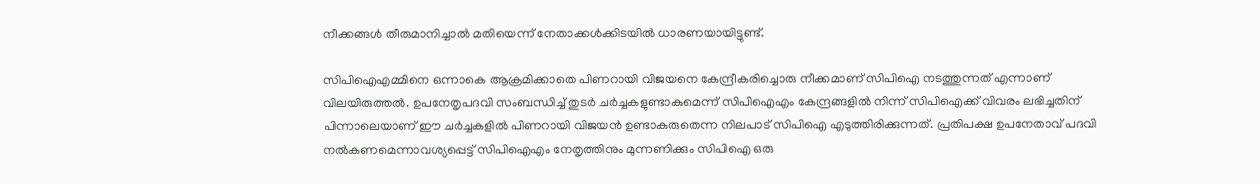നീക്കങ്ങള്‍ തീരുമാനിച്ചാല്‍ മതിയെന്ന് നേതാക്കള്‍ക്കിടയില്‍ ധാരണയായിട്ടുണ്ട്.

സിപിഐഎമ്മിനെ ഒന്നാകെ ആക്രമിക്കാതെ പിണറായി വിജയനെ കേന്ദ്രീകരിച്ചൊരു നീക്കമാണ് സിപിഐ നടത്തുന്നത് എന്നാണ് വിലയിരുത്തല്‍. ഉപനേതൃപദവി സംബന്ധിച്ച് തുടര്‍ ചര്‍ച്ചകളുണ്ടാകുമെന്ന് സിപിഐഎം കേന്ദ്രങ്ങളില്‍ നിന്ന് സിപിഐക്ക് വിവരം ലഭിച്ചതിന് പിന്നാലെയാണ് ഈ ചര്‍ച്ചകളില്‍ പിണറായി വിജയന്‍ ഉണ്ടാകരുതെന്ന നിലപാട് സിപിഐ എടുത്തിരിക്കുന്നത്. പ്രതിപക്ഷ ഉപനേതാവ് പദവി നല്‍കണമെന്നാവശ്യപ്പെട്ട് സിപിഐഎം നേതൃത്തിനും മുന്നണിക്കും സിപിഐ ഒരു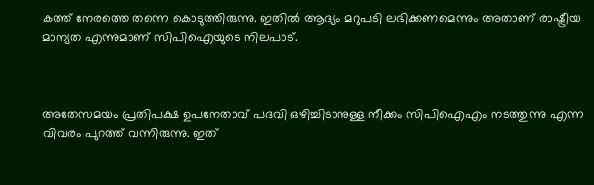കത്ത് നേരത്തെ തന്നെ കൊടുത്തിരുന്നു. ഇതില്‍ ആദ്യം മറുപടി ലഭിക്കണമെന്നും അതാണ് രാഷ്ട്രീയ മാന്യത എന്നുമാണ് സിപിഐയുടെ നിലപാട്.



അതേസമയം പ്രതിപക്ഷ ഉപനേതാവ് പദവി ഒഴിച്ചിടാനുള്ള നീക്കം സിപിഐഎം നടത്തുന്നു എന്ന വിവരം പുറത്ത് വന്നിരുന്നു. ഇത്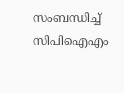സംബന്ധിച്ച് സിപിഐഎം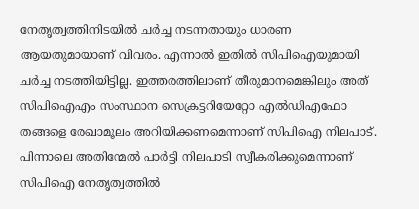നേതൃത്വത്തിനിടയില്‍ ചര്‍ച്ച നടന്നതായും ധാരണ ആയതുമായാണ് വിവരം. എന്നാല്‍ ഇതില്‍ സിപിഐയുമായി ചര്‍ച്ച നടത്തിയിട്ടില്ല. ഇത്തരത്തിലാണ് തീരുമാനമെങ്കിലും അത് സിപിഐഎം സംസ്ഥാന സെക്രട്ടറിയേറ്റോ എല്‍ഡിഎഫോ തങ്ങളെ രേഖാമൂലം അറിയിക്കണമെന്നാണ് സിപിഐ നിലപാട്. പിന്നാലെ അതിന്മേല്‍ പാര്‍ട്ടി നിലപാടി സ്വീകരിക്കുമെന്നാണ് സിപിഐ നേതൃത്വത്തില്‍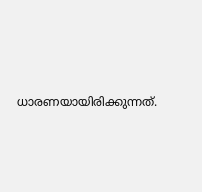ധാരണയായിരിക്കുന്നത്.